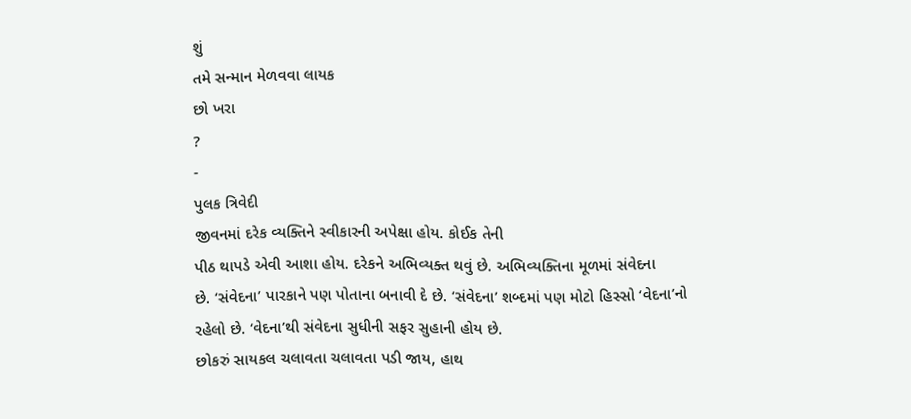શું
તમે સન્માન મેળવવા લાયક
છો ખરા
?
-
પુલક ત્રિવેદી
જીવનમાં દરેક વ્યક્તિને સ્વીકારની અપેક્ષા હોય. કોઈક તેની
પીઠ થાપડે એવી આશા હોય. દરેકને અભિવ્યક્ત થવું છે. અભિવ્યક્તિના મૂળમાં સંવેદના
છે. ‘સંવેદના’ પારકાને પણ પોતાના બનાવી દે છે. ‘સંવેદના’ શબ્દમાં પણ મોટો હિસ્સો ‘વેદના’નો
રહેલો છે. ‘વેદના’થી સંવેદના સુધીની સફર સુહાની હોય છે.
છોકરું સાયકલ ચલાવતા ચલાવતા પડી જાય, હાથ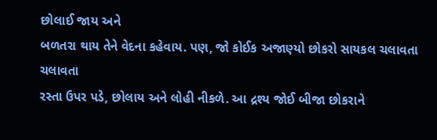છોલાઈ જાય અને
બળતરા થાય તેને વેદના કહેવાય. પણ, જો કોઈક અજાણ્યો છોકરો સાયકલ ચલાવતા ચલાવતા
રસ્તા ઉપર પડે, છોલાય અને લોહી નીકળે. આ દ્રશ્ય જોઈ બીજા છોકરાને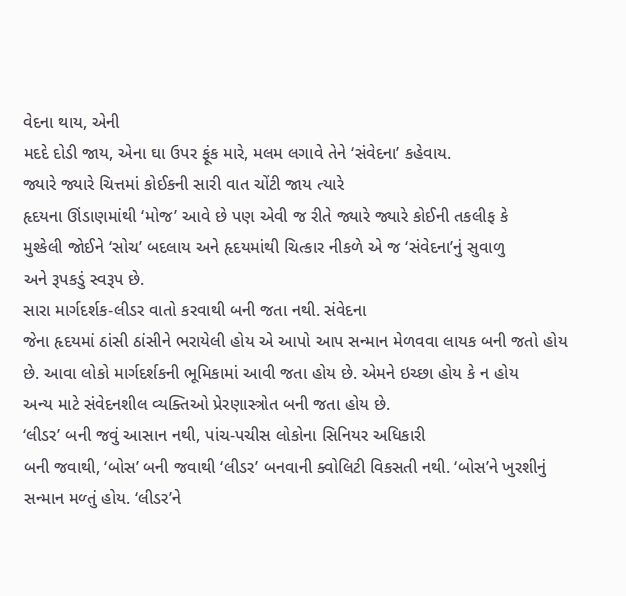વેદના થાય, એની
મદદે દોડી જાય, એના ઘા ઉપર ફૂંક મારે, મલમ લગાવે તેને ‘સંવેદના’ કહેવાય.
જ્યારે જ્યારે ચિત્તમાં કોઈકની સારી વાત ચોંટી જાય ત્યારે
હૃદયના ઊંડાણમાંથી ‘મોજ’ આવે છે પણ એવી જ રીતે જ્યારે જ્યારે કોઈની તકલીફ કે
મુશ્કેલી જોઈને ‘સોચ’ બદલાય અને હૃદયમાંથી ચિત્કાર નીકળે એ જ ‘સંવેદના’નું સુવાળુ
અને રૂપકડું સ્વરૂપ છે.
સારા માર્ગદર્શક-લીડર વાતો કરવાથી બની જતા નથી. સંવેદના
જેના હૃદયમાં ઠાંસી ઠાંસીને ભરાયેલી હોય એ આપો આપ સન્માન મેળવવા લાયક બની જતો હોય
છે. આવા લોકો માર્ગદર્શકની ભૂમિકામાં આવી જતા હોય છે. એમને ઇચ્છા હોય કે ન હોય
અન્ય માટે સંવેદનશીલ વ્યક્તિઓ પ્રેરણાસ્ત્રોત બની જતા હોય છે.
‘લીડર’ બની જવું આસાન નથી, પાંચ-પચીસ લોકોના સિનિયર અધિકારી
બની જવાથી, ‘બોસ’ બની જવાથી ‘લીડર’ બનવાની ક્વોલિટી વિકસતી નથી. ‘બોસ’ને ખુરશીનું
સન્માન મળ્તું હોય. ‘લીડર’ને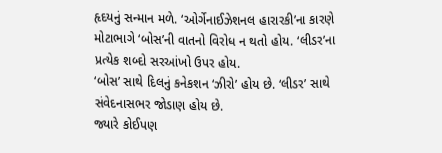હૃદયનું સન્માન મળે. ‘ઓર્ગેનાઈઝેશનલ હારારકી’ના કારણે
મોટાભાગે ‘બોસ’ની વાતનો વિરોધ ન થતો હોય. ‘લીડર’ના પ્રત્યેક શબ્દો સરઆંખો ઉપર હોય.
‘બોસ’ સાથે દિલનું કનેકશન ‘ઝીરો’ હોય છે. ‘લીડર’ સાથે સંવેદનાસભર જોડાણ હોય છે.
જ્યારે કોઈપણ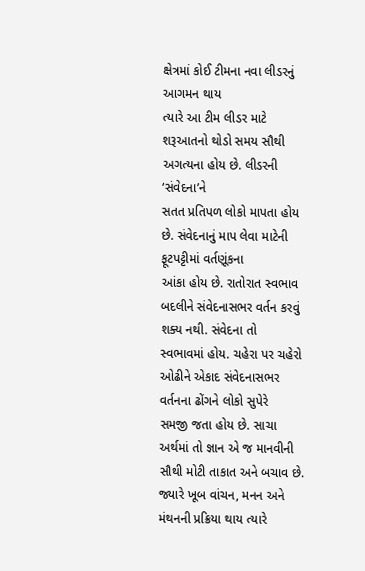ક્ષેત્રમાં કોઈ ટીમના નવા લીડરનું આગમન થાય
ત્યારે આ ટીમ લીડર માટે શરૂઆતનો થોડો સમય સૌથી અગત્યના હોય છે. લીડરની ‘સંવેદના’ને
સતત પ્રતિપળ લોકો માપતા હોય છે. સંવેદનાનું માપ લેવા માટેની ફૂટપટ્ટીમાં વર્તણૂંકના
આંકા હોય છે. રાતોરાત સ્વભાવ બદલીને સંવેદનાસભર વર્તન કરવું શક્ય નથી. સંવેદના તો
સ્વભાવમાં હોય. ચહેરા પર ચહેરો ઓઢીને એકાદ સંવેદનાસભર વર્તનના ઢોંગને લોકો સુપેરે
સમજી જતા હોય છે. સાચા અર્થમાં તો જ્ઞાન એ જ માનવીની સૌથી મોટી તાકાત અને બચાવ છે.
જ્યારે ખૂબ વાંચન, મનન અને મંથનની પ્રક્રિયા થાય ત્યારે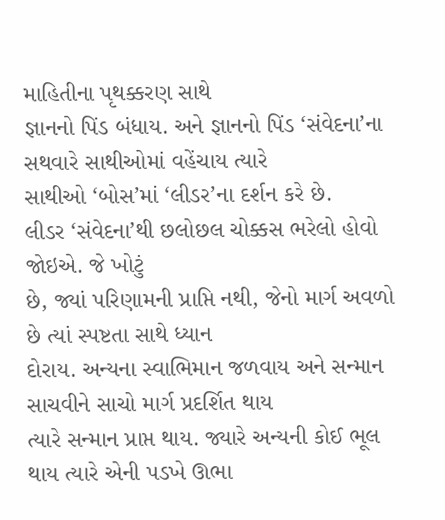માહિતીના પૃથક્કરણ સાથે
જ્ઞાનનો પિંડ બંધાય. અને જ્ઞાનનો પિંડ ‘સંવેદના’ના સથવારે સાથીઓમાં વહેંચાય ત્યારે
સાથીઓ ‘બોસ’માં ‘લીડર’ના દર્શન કરે છે.
લીડર ‘સંવેદના’થી છલોછલ ચોક્કસ ભરેલો હોવો જોઇએ. જે ખોટું
છે, જ્યાં પરિણામની પ્રાપ્તિ નથી, જેનો માર્ગ અવળો છે ત્યાં સ્પષ્ટતા સાથે ધ્યાન
દોરાય. અન્યના સ્વાભિમાન જળવાય અને સન્માન સાચવીને સાચો માર્ગ પ્રદર્શિત થાય
ત્યારે સન્માન પ્રાપ્ત થાય. જ્યારે અન્યની કોઈ ભૂલ થાય ત્યારે એની પડખે ઊભા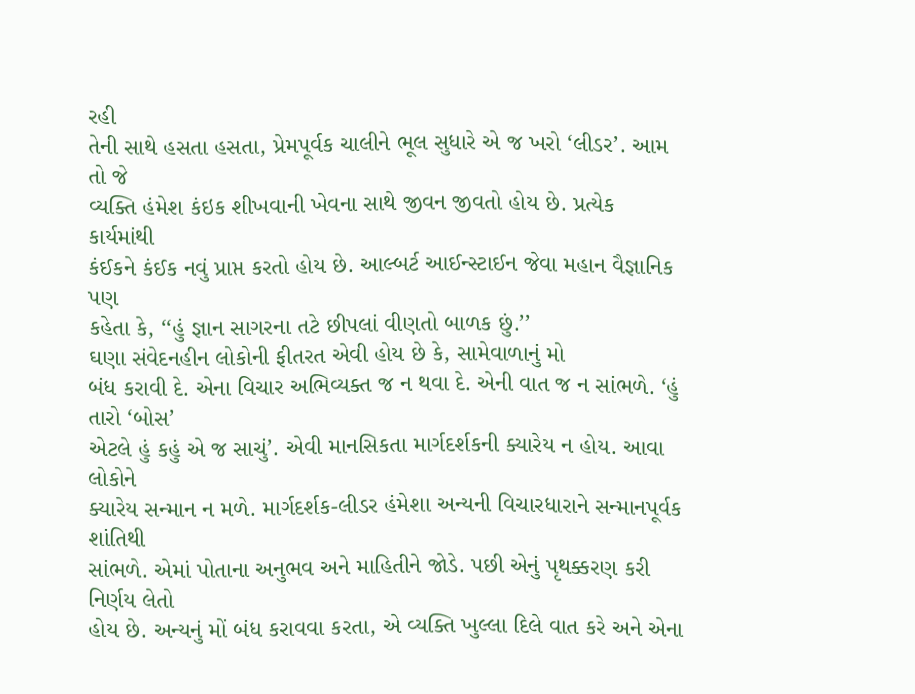રહી
તેની સાથે હસતા હસતા, પ્રેમપૂર્વક ચાલીને ભૂલ સુધારે એ જ ખરો ‘લીડર’. આમ તો જે
વ્યક્તિ હંમેશ કંઇક શીખવાની ખેવના સાથે જીવન જીવતો હોય છે. પ્રત્યેક કાર્યમાંથી
કંઈકને કંઈક નવું પ્રાપ્ત કરતો હોય છે. આલ્બર્ટ આઈન્સ્ટાઈન જેવા મહાન વૈજ્ઞાનિક પણ
કહેતા કે, ‘‘હું જ્ઞાન સાગરના તટે છીપલાં વીણતો બાળક છું.’’
ઘણા સંવેદનહીન લોકોની ફીતરત એવી હોય છે કે, સામેવાળાનું મો
બંધ કરાવી દે. એના વિચાર અભિવ્યક્ત જ ન થવા દે. એની વાત જ ન સાંભળે. ‘હું તારો ‘બોસ’
એટલે હું કહું એ જ સાચું’. એવી માનસિકતા માર્ગદર્શકની ક્યારેય ન હોય. આવા લોકોને
ક્યારેય સન્માન ન મળે. માર્ગદર્શક-લીડર હંમેશા અન્યની વિચારધારાને સન્માનપૂર્વક શાંતિથી
સાંભળે. એમાં પોતાના અનુભવ અને માહિતીને જોડે. પછી એનું પૃથક્કરણ કરી નિર્ણય લેતો
હોય છે. અન્યનું મોં બંધ કરાવવા કરતા, એ વ્યક્તિ ખુલ્લા દિલે વાત કરે અને એના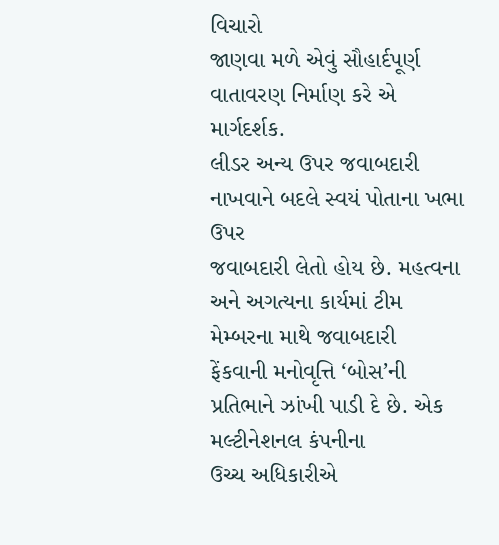વિચારો
જાણવા મળે એવું સૌહાર્દપૂર્ણ વાતાવરણ નિર્માણ કરે એ માર્ગદર્શક.
લીડર અન્ય ઉપર જવાબદારી નાખવાને બદલે સ્વયં પોતાના ખભા ઉપર
જવાબદારી લેતો હોય છે. મહત્વના અને અગત્યના કાર્યમાં ટીમ મેમ્બરના માથે જવાબદારી
ફેંકવાની મનોવૃત્તિ ‘બોસ’ની પ્રતિભાને ઝાંખી પાડી દે છે. એક મલ્ટીનેશનલ કંપનીના
ઉચ્ચ અધિકારીએ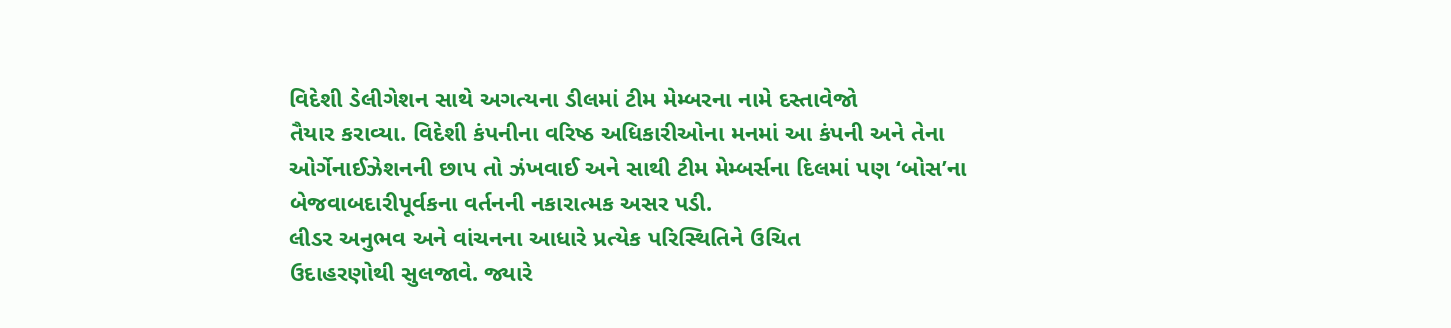વિદેશી ડેલીગેશન સાથે અગત્યના ડીલમાં ટીમ મેમ્બરના નામે દસ્તાવેજો
તૈયાર કરાવ્યા. વિદેશી કંપનીના વરિષ્ઠ અધિકારીઓના મનમાં આ કંપની અને તેના
ઓર્ગેનાઈઝેશનની છાપ તો ઝંખવાઈ અને સાથી ટીમ મેમ્બર્સના દિલમાં પણ ‘બોસ’ના
બેજવાબદારીપૂર્વકના વર્તનની નકારાત્મક અસર પડી.
લીડર અનુભવ અને વાંચનના આધારે પ્રત્યેક પરિસ્થિતિને ઉચિત
ઉદાહરણોથી સુલજાવે. જ્યારે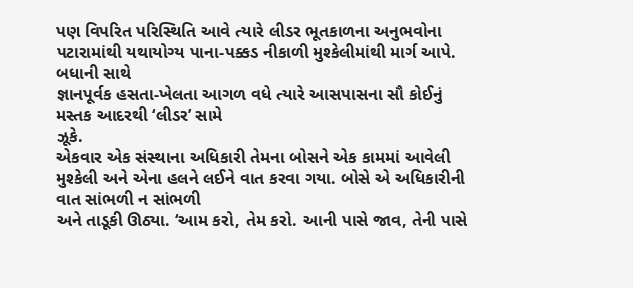પણ વિપરિત પરિસ્થિતિ આવે ત્યારે લીડર ભૂતકાળના અનુભવોના
પટારામાંથી યથાયોગ્ય પાના-પક્કડ નીકાળી મુશ્કેલીમાંથી માર્ગ આપે. બધાની સાથે
જ્ઞાનપૂર્વક હસતા-ખેલતા આગળ વધે ત્યારે આસપાસના સૌ કોઈનું મસ્તક આદરથી ‘લીડર’ સામે
ઝૂકે.
એકવાર એક સંસ્થાના અધિકારી તેમના બોસને એક કામમાં આવેલી
મુશ્કેલી અને એના હલને લઈને વાત કરવા ગયા. બોસે એ અધિકારીની વાત સાંભળી ન સાંભળી
અને તાડૂકી ઊઠ્યા. ‘આમ કરો, તેમ કરો. આની પાસે જાવ, તેની પાસે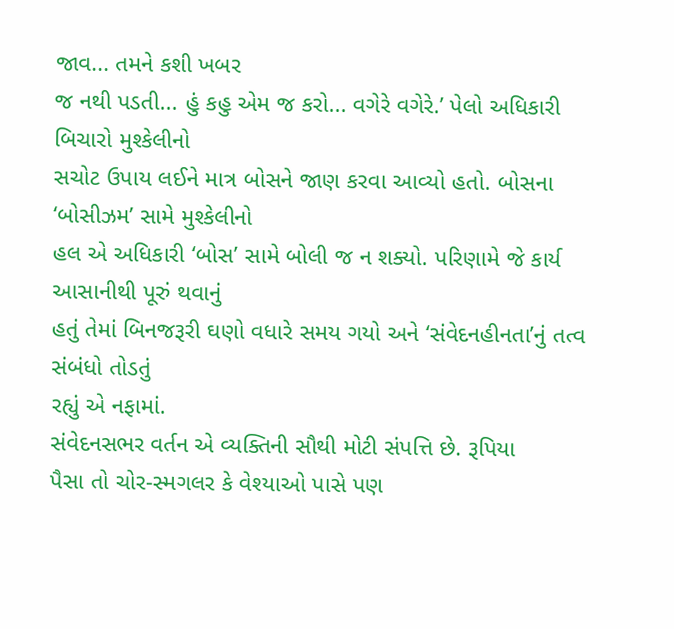જાવ... તમને કશી ખબર
જ નથી પડતી... હું કહુ એમ જ કરો... વગેરે વગેરે.’ પેલો અધિકારી બિચારો મુશ્કેલીનો
સચોટ ઉપાય લઈને માત્ર બોસને જાણ કરવા આવ્યો હતો. બોસના ‘બોસીઝમ’ સામે મુશ્કેલીનો
હલ એ અધિકારી ‘બોસ’ સામે બોલી જ ન શક્યો. પરિણામે જે કાર્ય આસાનીથી પૂરું થવાનું
હતું તેમાં બિનજરૂરી ઘણો વધારે સમય ગયો અને ‘સંવેદનહીનતા’નું તત્વ સંબંધો તોડતું
રહ્યું એ નફામાં.
સંવેદનસભર વર્તન એ વ્યક્તિની સૌથી મોટી સંપત્તિ છે. રૂપિયા
પૈસા તો ચોર-સ્મગલર કે વેશ્યાઓ પાસે પણ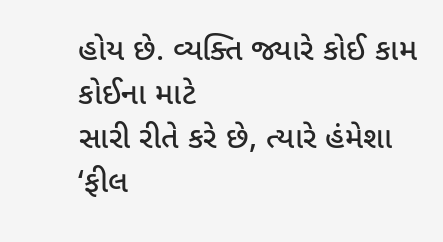હોય છે. વ્યક્તિ જ્યારે કોઈ કામ કોઈના માટે
સારી રીતે કરે છે, ત્યારે હંમેશા ‘ફીલ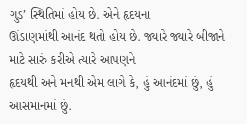ગુડ’ સ્થિતિમાં હોય છે. એને હૃદયના
ઊંડાણમાંથી આનંદ થતો હોય છે. જ્યારે જ્યારે બીજાને માટે સારું કરીએ ત્યારે આપણને
હૃદયથી અને મનથી એમ લાગે કે, હું આનંદમાં છું, હું આસમાનમાં છું.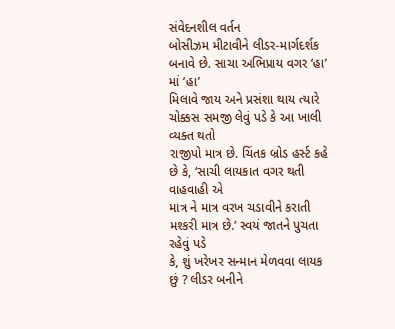સંવેદનશીલ વર્તન
બોસીઝમ મીટાવીને લીડર-માર્ગદર્શક બનાવે છે. સાચા અભિપ્રાય વગર ‘હા’ માં ‘હા’
મિલાવે જાય અને પ્રસંશા થાય ત્યારે ચોક્કસ સમજી લેવું પડે કે આ ખાલી વ્યક્ત થતો
રાજીપો માત્ર છે. ચિંતક બ્રોડ હર્સ્ટ કહે છે કે, ‘સાચી લાયકાત વગર થતી વાહવાહી એ
માત્ર ને માત્ર વરખ ચડાવીને કરાતી મશ્કરી માત્ર છે.’ સ્વયં જાતને પુચતા રહેવું પડે
કે, શું ખરેખર સન્માન મેળવવા લાયક છું ? લીડર બનીને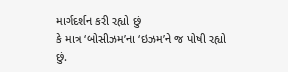માર્ગદર્શન કરી રહ્યો છું
કે માત્ર ‘બોસીઝમ’ના ‘ઇઝમ’ને જ પોષી રહ્યો છું.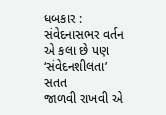ધબકાર :
સંવેદનાસભર વર્તન એ કલા છે પણ ‘સંવેદનશીલતા’ સતત
જાળવી રાખવી એ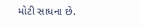મોટી સાધના છે.